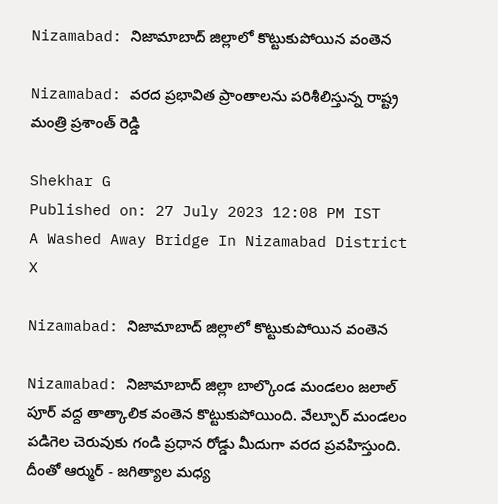Nizamabad: నిజామాబాద్ జిల్లాలో కొట్టుకుపోయిన వంతెన

Nizamabad: వరద ప్రభావిత ప్రాంతాలను పరిశీలిస్తున్న రాష్ట్ర మంత్రి ప్రశాంత్ రెడ్డి

Shekhar G
Published on: 27 July 2023 12:08 PM IST
A Washed Away Bridge In Nizamabad District
X

Nizamabad: నిజామాబాద్ జిల్లాలో కొట్టుకుపోయిన వంతెన

Nizamabad: నిజామాబాద్ జిల్లా బాల్కొండ మండలం జలాల్ పూర్ వద్ద తాత్కాలిక వంతెన కొట్టుకుపోయింది. వేల్పూర్ మండలం పడిగెల చెరువుకు గండి ప్రధాన రోడ్డు మీదుగా వరద ప్రవహిస్తుంది. దీంతో ఆర్ముర్ - జగిత్యాల మధ్య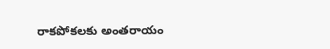రాకపోకలకు అంతరాయం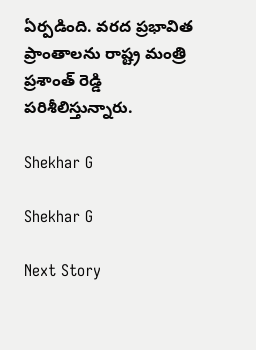ఏర్పడింది. వరద ప్రభావిత ప్రాంతాలను రాష్ట్ర మంత్రి ప్రశాంత్ రెడ్డి పరిశీలిస్తున్నారు.

Shekhar G

Shekhar G

Next Story